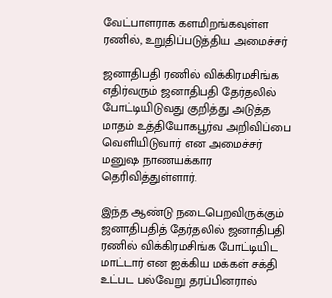வேட்பாளராக களமிறங்கவுள்ள ரணில், உறுதிப்படுத்திய அமைச்சர்

ஜனாதிபதி ரணில் விக்கிரமசிங்க எதிர்வரும் ஜனாதிபதி தேர்தலில் போட்டியிடுவது குறித்து அடுத்த மாதம் உத்தியோகபூர்வ அறிவிப்பை வெளியிடுவார் என அமைச்சர் மனுஷ நாணயக்கார தெரிவித்துள்ளார்.

இந்த ஆண்டு நடைபெறவிருக்கும் ஜனாதிபதித் தேர்தலில் ஜனாதிபதி ரணில் விக்கிரமசிங்க போட்டியிட மாட்டார் என ஐக்கிய மக்கள் சக்தி உட்பட பல்வேறு தரப்பினரால்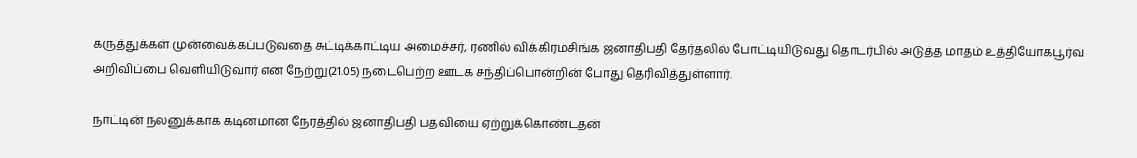கருத்துக்கள் முன்வைக்கப்படுவதை சுட்டிக்காட்டிய அமைச்சர், ரணில் விக்கிரமசிங்க ஜனாதிபதி தேர்தலில் போட்டியிடுவது தொடர்பில் அடுத்த மாதம் உத்தியோகபூர்வ அறிவிப்பை வெளியிடுவார் என நேற்று(21.05) நடைபெற்ற ஊடக சந்திப்பொன்றின் போது தெரிவித்துள்ளார்.

நாட்டின் நலனுக்காக கடினமான நேரத்தில் ஜனாதிபதி பதவியை ஏற்றுக்கொண்டதன்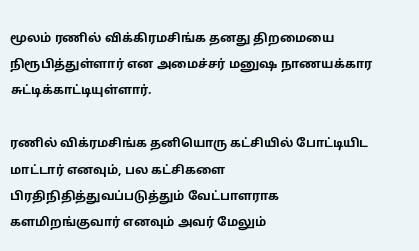மூலம் ரணில் விக்கிரமசிங்க தனது திறமையை நிரூபித்துள்ளார் என அமைச்சர் மனுஷ நாணயக்கார சுட்டிக்காட்டியுள்ளார்.

ரணில் விக்ரமசிங்க தனியொரு கட்சியில் போட்டியிட மாட்டார் எனவும், பல கட்சிகளை பிரதிநிதித்துவப்படுத்தும் வேட்பாளராக களமிறங்குவார் எனவும் அவர் மேலும்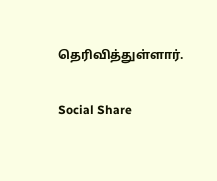தெரிவித்துள்ளார்.

Social Share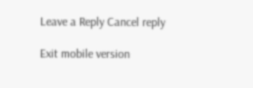Leave a Reply Cancel reply

Exit mobile version